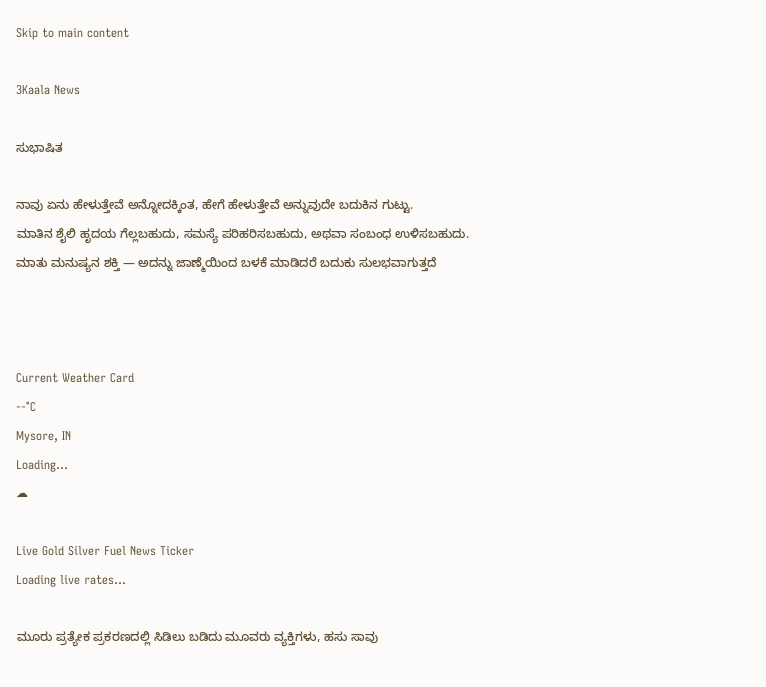Skip to main content

3Kaala News

ಸುಭಾಷಿತ

ನಾವು ಏನು ಹೇಳುತ್ತೇವೆ ಅನ್ನೋದಕ್ಕಿಂತ, ಹೇಗೆ ಹೇಳುತ್ತೇವೆ ಅನ್ನುವುದೇ ಬದುಕಿನ ಗುಟ್ಟು.
ಮಾತಿನ ಶೈಲಿ ಹೃದಯ ಗೆಲ್ಲಬಹುದು, ಸಮಸ್ಯೆ ಪರಿಹರಿಸಬಹುದು, ಅಥವಾ ಸಂಬಂಧ ಉಳಿಸಬಹುದು.
ಮಾತು ಮನುಷ್ಯನ ಶಕ್ತಿ — ಅದನ್ನು ಜಾಣ್ಮೆಯಿಂದ ಬಳಕೆ ಮಾಡಿದರೆ ಬದುಕು ಸುಲಭವಾಗುತ್ತದೆ



Current Weather Card
--°C
Mysore, IN
Loading...
☁

Live Gold Silver Fuel News Ticker
Loading live rates...

ಮೂರು ಪ್ರತ್ಯೇಕ ಪ್ರಕರಣದಲ್ಲಿ ಸಿಡಿಲು ಬಡಿದು ಮೂವರು ವ್ಯಕ್ತಿಗಳು, ಹಸು ಸಾವು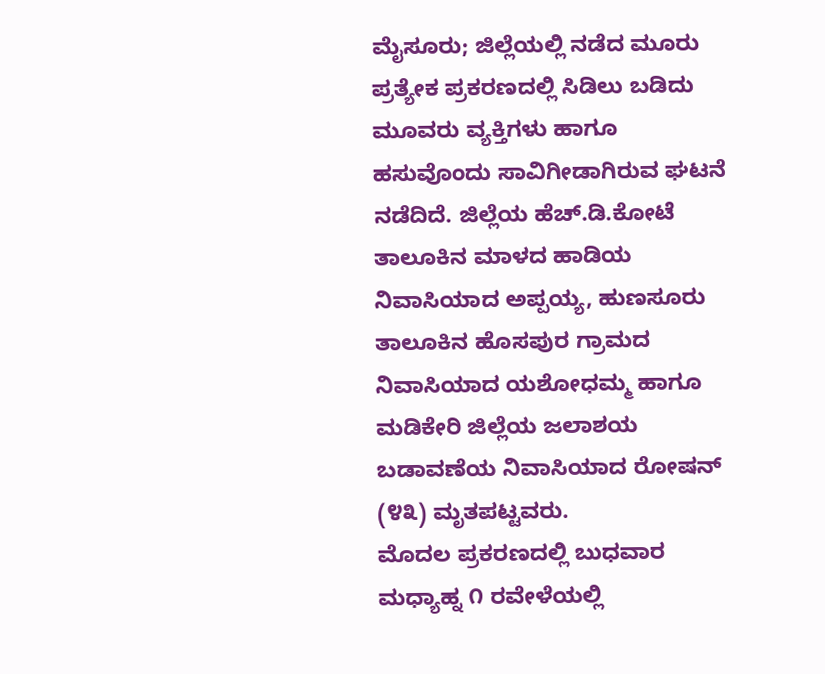ಮೈಸೂರು; ಜಿಲ್ಲೆಯಲ್ಲಿ ನಡೆದ ಮೂರು ಪ್ರತ್ಯೇಕ ಪ್ರಕರಣದಲ್ಲಿ ಸಿಡಿಲು ಬಡಿದು ಮೂವರು ವ್ಯಕ್ತಿಗಳು ಹಾಗೂ ಹಸುವೊಂದು ಸಾವಿಗೀಡಾಗಿರುವ ಘಟನೆ ನಡೆದಿದೆ. ಜಿಲ್ಲೆಯ ಹೆಚ್.ಡಿ.ಕೋಟೆ ತಾಲೂಕಿನ ಮಾಳದ ಹಾಡಿಯ ನಿವಾಸಿಯಾದ ಅಪ್ಪಯ್ಯ, ಹುಣಸೂರು ತಾಲೂಕಿನ ಹೊಸಪುರ ಗ್ರಾಮದ ನಿವಾಸಿಯಾದ ಯಶೋಧಮ್ಮ ಹಾಗೂ ಮಡಿಕೇರಿ ಜಿಲ್ಲೆಯ ಜಲಾಶಯ ಬಡಾವಣೆಯ ನಿವಾಸಿಯಾದ ರೋಷನ್ (೪೩) ಮೃತಪಟ್ಟವರು.
ಮೊದಲ ಪ್ರಕರಣದಲ್ಲಿ ಬುಧವಾರ ಮಧ್ಯಾಹ್ನ ೧ ರವೇಳೆಯಲ್ಲಿ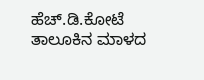ಹೆಚ್.ಡಿ.ಕೋಟೆ ತಾಲೂಕಿನ ಮಾಳದ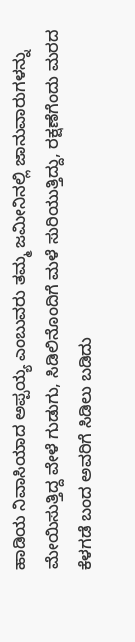ಹಾಡಿಯ ನಿವಾಸಿಯಾದ ಅಪ್ಪಯ್ಯ ಎಂಬುವರು ತಮ್ಮ ಜಮೀನಿನಲ್ಲಿ ಜಾನುವಾರುಗಳನ್ನು ಮೇಯಿಸುತ್ತಿದ್ದ ವೇಳೆ ಗುಡುಗು, ಸಿಡಿಲಿನೊಂದಿಗೆ ಮಳೆ ಸುರಿಯುತ್ತಿದ್ದು, ರಕ್ಷಣೆಗೆಂದು ಮರದ ಕೆಳಗಡೆ ಬಂದ ಅವರಿಗೆ ಸಿಡಿಲು ಬಡಿದು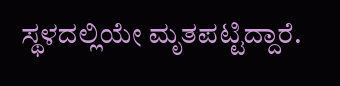ಸ್ಥಳದಲ್ಲಿಯೇ ಮೃತಪಟ್ಟಿದ್ದಾರೆ.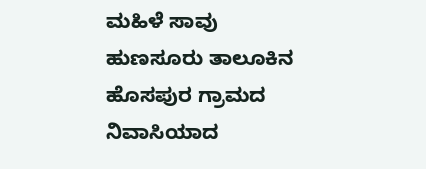ಮಹಿಳೆ ಸಾವು ಹುಣಸೂರು ತಾಲೂಕಿನ ಹೊಸಪುರ ಗ್ರಾಮದ ನಿವಾಸಿಯಾದ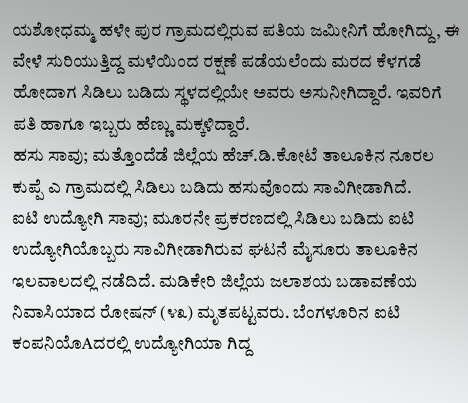ಯಶೋಧಮ್ಮ ಹಳೇ ಪುರ ಗ್ರಾಮದಲ್ಲಿರುವ ಪತಿಯ ಜಮೀನಿಗೆ ಹೋಗಿದ್ದು, ಈ ವೇಳೆ ಸುರಿಯುತ್ತಿದ್ದ ಮಳೆಯಿಂದ ರಕ್ಷಣೆ ಪಡೆಯಲೆಂದು ಮರದ ಕೆಳಗಡೆ ಹೋದಾಗ ಸಿಡಿಲು ಬಡಿದು ಸ್ಥಳದಲ್ಲಿಯೇ ಅವರು ಅಸುನೀಗಿದ್ದಾರೆ. ಇವರಿಗೆ ಪತಿ ಹಾಗೂ ಇಬ್ಬರು ಹೆಣ್ಣು ಮಕ್ಕಳಿದ್ದಾರೆ.
ಹಸು ಸಾವು; ಮತ್ತೊಂದೆಡೆ ಜಿಲ್ಲೆಯ ಹೆಚ್.ಡಿ.ಕೋಟೆ ತಾಲೂಕಿನ ನೂರಲ ಕುಪ್ಪೆ ಎ ಗ್ರಾಮದಲ್ಲಿ ಸಿಡಿಲು ಬಡಿದು ಹಸುವೊಂದು ಸಾವಿಗೀಡಾಗಿದೆ.
ಐಟಿ ಉದ್ಯೋಗಿ ಸಾವು; ಮೂರನೇ ಪ್ರಕರಣದಲ್ಲಿ ಸಿಡಿಲು ಬಡಿದು ಐಟಿ ಉದ್ಯೋಗಿಯೊಬ್ಬರು ಸಾವಿಗೀಡಾಗಿರುವ ಘಟನೆ ಮೈಸೂರು ತಾಲೂಕಿನ ಇಲವಾಲದಲ್ಲಿ ನಡೆದಿದೆ. ಮಡಿಕೇರಿ ಜಿಲ್ಲೆಯ ಜಲಾಶಯ ಬಡಾವಣೆಯ ನಿವಾಸಿಯಾದ ರೋಷನ್ (೪೩) ಮೃತಪಟ್ಟವರು. ಬೆಂಗಳೂರಿನ ಐಟಿ ಕಂಪನಿಯೊAದರಲ್ಲಿ ಉದ್ಯೋಗಿಯಾ ಗಿದ್ದ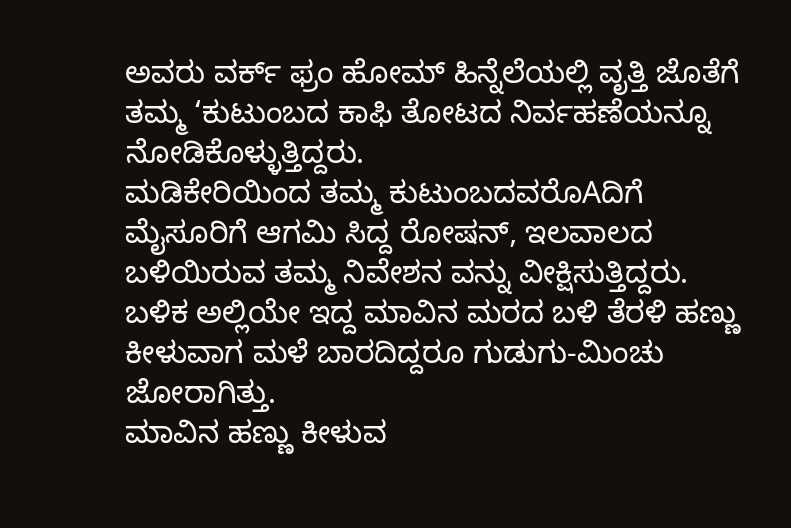ಅವರು ವರ್ಕ್ ಫ್ರಂ ಹೋಮ್ ಹಿನ್ನೆಲೆಯಲ್ಲಿ ವೃತ್ತಿ ಜೊತೆಗೆ ತಮ್ಮ ‘ಕುಟುಂಬದ ಕಾಫಿ ತೋಟದ ನಿರ್ವಹಣೆಯನ್ನೂ ನೋಡಿಕೊಳ್ಳುತ್ತಿದ್ದರು.
ಮಡಿಕೇರಿಯಿಂದ ತಮ್ಮ ಕುಟುಂಬದವರೊAದಿಗೆ ಮೈಸೂರಿಗೆ ಆಗಮಿ ಸಿದ್ದ ರೋಷನ್, ಇಲವಾಲದ ಬಳಿಯಿರುವ ತಮ್ಮ ನಿವೇಶನ ವನ್ನು ವೀಕ್ಷಿಸುತ್ತಿದ್ದರು. ಬಳಿಕ ಅಲ್ಲಿಯೇ ಇದ್ದ ಮಾವಿನ ಮರದ ಬಳಿ ತೆರಳಿ ಹಣ್ಣು ಕೀಳುವಾಗ ಮಳೆ ಬಾರದಿದ್ದರೂ ಗುಡುಗು-ಮಿಂಚು ಜೋರಾಗಿತ್ತು.
ಮಾವಿನ ಹಣ್ಣು ಕೀಳುವ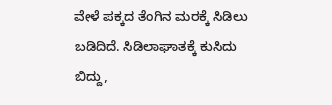ವೇಳೆ ಪಕ್ಕದ ತೆಂಗಿನ ಮರಕ್ಕೆ ಸಿಡಿಲು ಬಡಿದಿದೆ. ಸಿಡಿಲಾಘಾತಕ್ಕೆ ಕುಸಿದು ಬಿದ್ದು,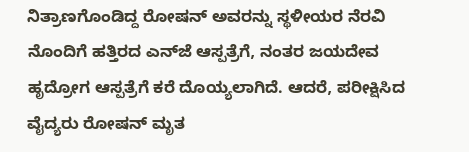ನಿತ್ರಾಣಗೊಂಡಿದ್ದ ರೋಷನ್ ಅವರನ್ನು ಸ್ಥಳೀಯರ ನೆರವಿ ನೊಂದಿಗೆ ಹತ್ತಿರದ ಎನ್‌ಜೆ ಆಸ್ಪತ್ರೆಗೆ, ನಂತರ ಜಯದೇವ ಹೃದ್ರೋಗ ಆಸ್ಪತ್ರೆಗೆ ಕರೆ ದೊಯ್ಯಲಾಗಿದೆ. ಆದರೆ, ಪರೀಕ್ಷಿಸಿದ ವೈದ್ಯರು ರೋಷನ್ ಮೃತ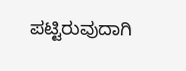ಪಟ್ಟಿರುವುದಾಗಿ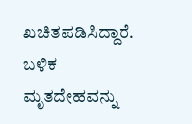ಖಚಿತಪಡಿಸಿದ್ದಾರೆ.
ಬಳಿಕ ಮೃತದೇಹವನ್ನು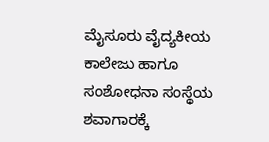ಮೈಸೂರು ವೈದ್ಯಕೀಯ ಕಾಲೇಜು ಹಾಗೂ ಸಂಶೋಧನಾ ಸಂಸ್ಥೆಯ ಶವಾಗಾರಕ್ಕೆ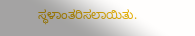ಸ್ಥಳಾಂತರಿಸಲಾಯಿತು.